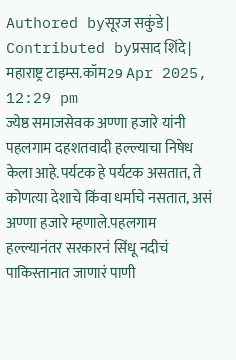Authored byसूरज सकुंडे | Contributed byप्रसाद शिंदे | महाराष्ट्र टाइम्स.कॉम29 Apr 2025, 12:29 pm
ज्येष्ठ समाजसेवक अण्णा हजारे यांनी पहलगाम दहशतवादी हल्ल्याचा निषेध केला आहे.पर्यटक हे पर्यटक असतात, ते कोणत्या देशाचे किंवा धर्माचे नसतात, असं अण्णा हजारे म्हणाले.पहलगाम हल्ल्यानंतर सरकारनं सिंधू नदीचं पाकिस्तानात जाणारं पाणी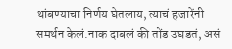थांबण्याचा निर्णय घेतलाय, त्याचं हजारेंनी समर्थन केलं.नाक दाबलं की तोंड उघडतं, असं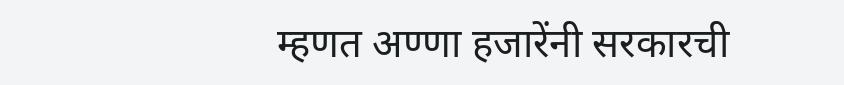म्हणत अण्णा हजारेंनी सरकारची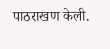पाठराखण केली.